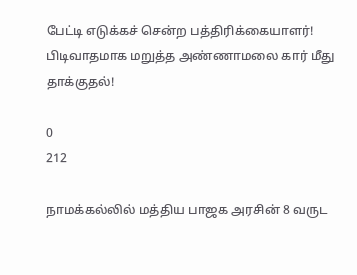பேட்டி எடுக்கச் சென்ற பத்திரிக்கையாளர்! பிடிவாதமாக மறுத்த அண்ணாமலை கார் மீது தாக்குதல்!

0
212

நாமக்கல்லில் மத்திய பாஜக அரசின் 8 வருட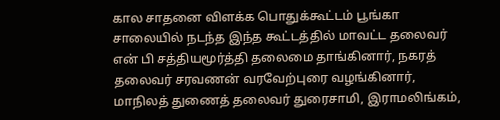கால சாதனை விளக்க பொதுக்கூட்டம் பூங்கா சாலையில் நடந்த இந்த கூட்டத்தில் மாவட்ட தலைவர் என் பி சத்தியமூர்த்தி தலைமை தாங்கினார், நகரத் தலைவர் சரவணன் வரவேற்புரை வழங்கினார், மாநிலத் துணைத் தலைவர் துரைசாமி, இராமலிங்கம்,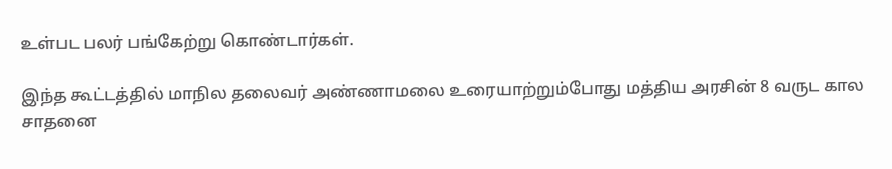உள்பட பலர் பங்கேற்று கொண்டார்கள்.

இந்த கூட்டத்தில் மாநில தலைவர் அண்ணாமலை உரையாற்றும்போது மத்திய அரசின் 8 வருட கால சாதனை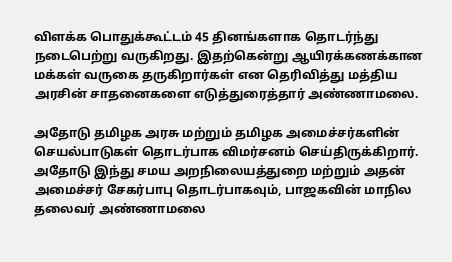விளக்க பொதுக்கூட்டம் 45 தினங்களாக தொடர்ந்து நடைபெற்று வருகிறது. இதற்கென்று ஆயிரக்கணக்கான மக்கள் வருகை தருகிறார்கள் என தெரிவித்து மத்திய அரசின் சாதனைகளை எடுத்துரைத்தார் அண்ணாமலை.

அதோடு தமிழக அரசு மற்றும் தமிழக அமைச்சர்களின் செயல்பாடுகள் தொடர்பாக விமர்சனம் செய்திருக்கிறார். அதோடு இந்து சமய அறநிலையத்துறை மற்றும் அதன் அமைச்சர் சேகர்பாபு தொடர்பாகவும், பாஜகவின் மாநில தலைவர் அண்ணாமலை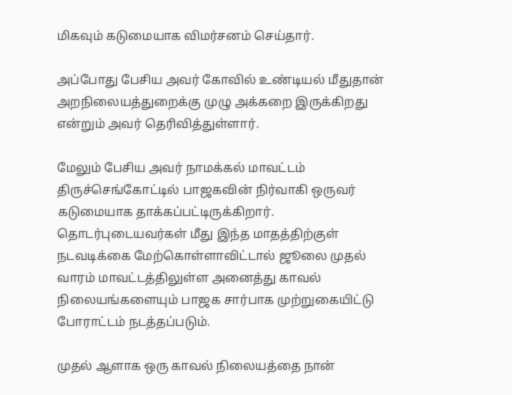மிகவும் கடுமையாக விமர்சனம் செய்தார்.

அப்போது பேசிய அவர் கோவில் உண்டியல் மீதுதான் அறநிலையத்துறைக்கு முழு அக்கறை இருக்கிறது என்றும் அவர் தெரிவித்துள்ளார்.

மேலும் பேசிய அவர் நாமக்கல் மாவட்டம் திருச்செங்கோட்டில் பாஜகவின் நிர்வாகி ஒருவர் கடுமையாக தாக்கப்பட்டிருக்கிறார். தொடர்புடையவர்கள் மீது இந்த மாதத்திற்குள் நடவடிக்கை மேற்கொள்ளாவிட்டால் ஜூலை முதல் வாரம் மாவட்டத்திலுள்ள அனைத்து காவல் நிலையங்களையும் பாஜக சார்பாக முற்றுகையிட்டு போராட்டம் நடத்தப்படும்.

முதல் ஆளாக ஒரு காவல் நிலையத்தை நான்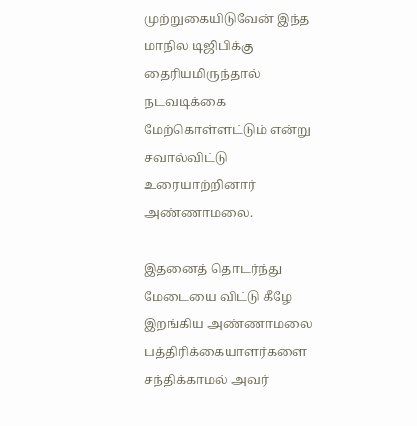முற்றுகையிடுவேன் இந்த மாநில டிஜிபிக்கு தைரியமிருந்தால் நடவடிக்கை மேற்கொள்ளட்டும் என்று சவால்விட்டு உரையாற்றினார் அண்ணாமலை.

இதனைத் தொடர்ந்து மேடையை விட்டு கீழே இறங்கிய அண்ணாமலை பத்திரிக்கையாளர்களை சந்திக்காமல் அவர்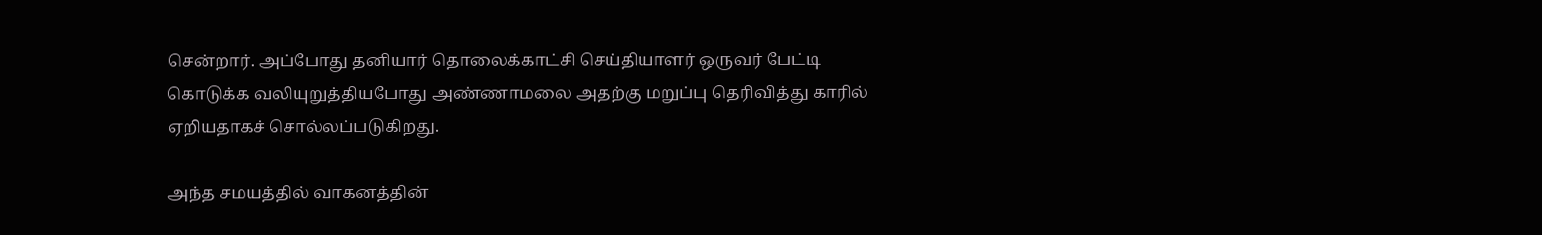சென்றார். அப்போது தனியார் தொலைக்காட்சி செய்தியாளர் ஒருவர் பேட்டி கொடுக்க வலியுறுத்தியபோது அண்ணாமலை அதற்கு மறுப்பு தெரிவித்து காரில் ஏறியதாகச் சொல்லப்படுகிறது.

அந்த சமயத்தில் வாகனத்தின்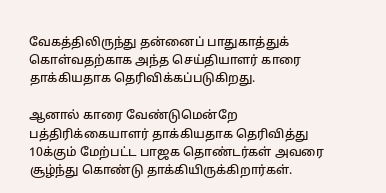வேகத்திலிருந்து தன்னைப் பாதுகாத்துக் கொள்வதற்காக அந்த செய்தியாளர் காரை தாக்கியதாக தெரிவிக்கப்படுகிறது.

ஆனால் காரை வேண்டுமென்றே பத்திரிக்கையாளர் தாக்கியதாக தெரிவித்து 10க்கும் மேற்பட்ட பாஜக தொண்டர்கள் அவரை சூழ்ந்து கொண்டு தாக்கியிருக்கிறார்கள்.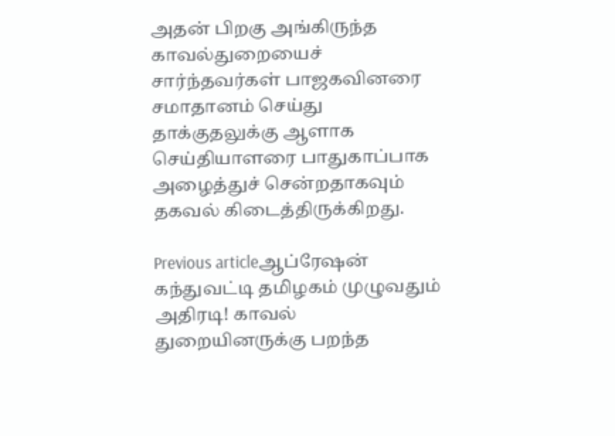அதன் பிறகு அங்கிருந்த காவல்துறையைச் சார்ந்தவர்கள் பாஜகவினரை சமாதானம் செய்து தாக்குதலுக்கு ஆளாக செய்தியாளரை பாதுகாப்பாக அழைத்துச் சென்றதாகவும் தகவல் கிடைத்திருக்கிறது.

Previous articleஆப்ரேஷன் கந்துவட்டி தமிழகம் முழுவதும் அதிரடி! காவல் துறையினருக்கு பறந்த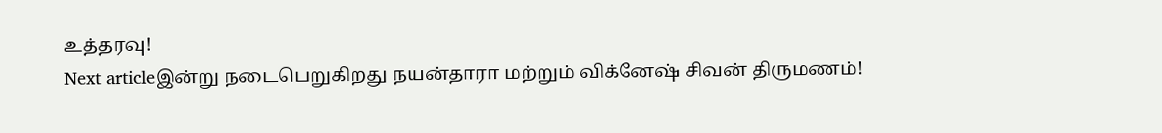உத்தரவு!
Next articleஇன்று நடைபெறுகிறது நயன்தாரா மற்றும் விக்னேஷ் சிவன் திருமணம்!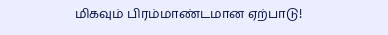மிகவும் பிரம்மாண்டமான ஏற்பாடு!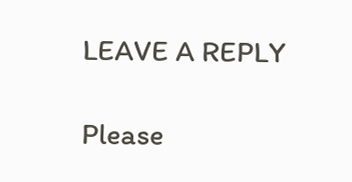LEAVE A REPLY

Please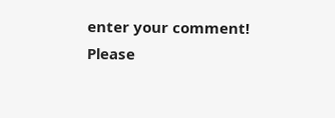enter your comment!
Please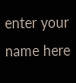enter your name here